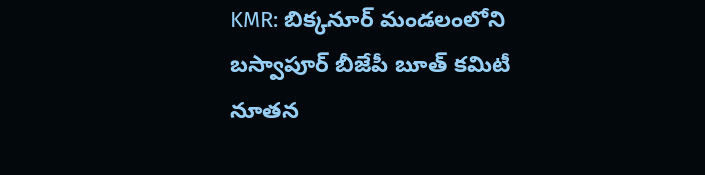KMR: బిక్కనూర్ మండలంలోని బస్వాపూర్ బీజేపీ బూత్ కమిటీ నూతన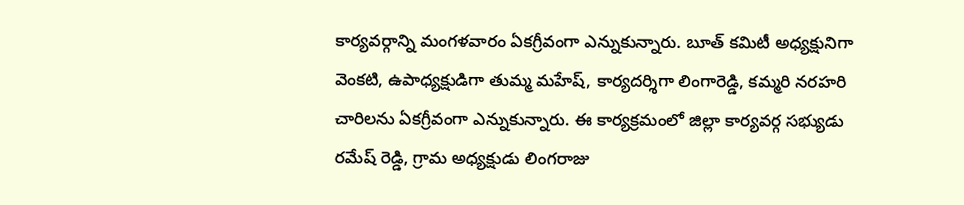కార్యవర్గాన్ని మంగళవారం ఏకగ్రీవంగా ఎన్నుకున్నారు. బూత్ కమిటీ అధ్యక్షునిగా వెంకటి, ఉపాధ్యక్షుడిగా తుమ్మ మహేష్, కార్యదర్శిగా లింగారెడ్డి, కమ్మరి నరహరి చారిలను ఏకగ్రీవంగా ఎన్నుకున్నారు. ఈ కార్యక్రమంలో జిల్లా కార్యవర్గ సభ్యుడు రమేష్ రెడ్డి, గ్రామ అధ్యక్షుడు లింగరాజు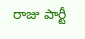రాజు పార్టీ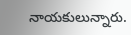నాయకులున్నారు.